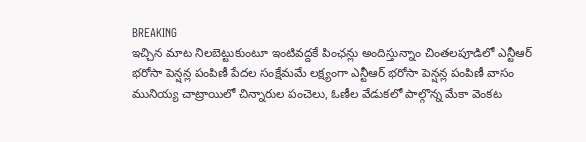BREAKING
ఇచ్చిన మాట నిలబెట్టుకుంటూ ఇంటివద్దకే పింఛన్లు అందిస్తున్నాం చింతలపూడిలో ఎన్టీఆర్ భరోసా పెన్షన్ల పంపిణీ పేదల సంక్షేమమే లక్ష్యంగా ఎన్టీఆర్ భరోసా పెన్షన్ల పంపిణీ వాసం మునియ్య చాట్రాయిలో చిన్నారుల పంచెలు, ఓణీల వేడుకలో పాల్గొన్న మేకా వెంకట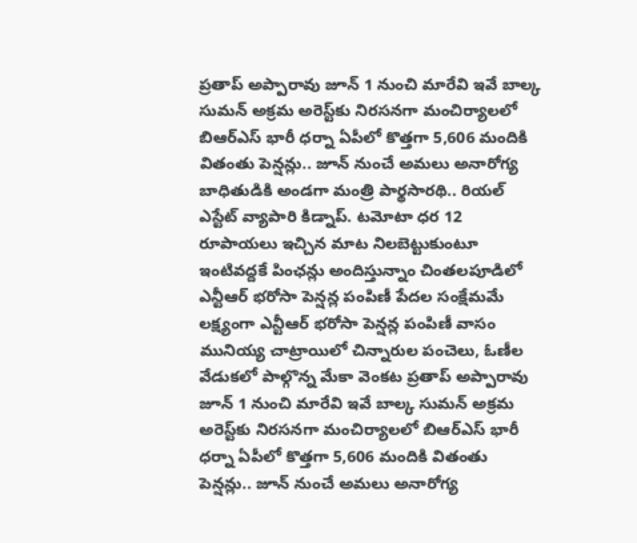ప్రతాప్ అప్పారావు జూన్ 1 నుంచి మారేవి ఇవే బాల్క సుమన్ అక్రమ అరెస్ట్‌కు నిరసనగా మంచిర్యాలలో బిఆర్‌ఎస్ భారీ ధర్నా ఏపీలో కొత్తగా 5,606 మందికి వితంతు పెన్షన్లు.. జూన్ నుంచే అమలు అనారోగ్య బాధితుడికి అండగా మంత్రి పార్థసారథి.. రియల్ ఎస్టేట్ వ్యాపారి కిడ్నాప్. టమోటా ధర 12 రూపాయలు ఇచ్చిన మాట నిలబెట్టుకుంటూ ఇంటివద్దకే పింఛన్లు అందిస్తున్నాం చింతలపూడిలో ఎన్టీఆర్ భరోసా పెన్షన్ల పంపిణీ పేదల సంక్షేమమే లక్ష్యంగా ఎన్టీఆర్ భరోసా పెన్షన్ల పంపిణీ వాసం మునియ్య చాట్రాయిలో చిన్నారుల పంచెలు, ఓణీల వేడుకలో పాల్గొన్న మేకా వెంకట ప్రతాప్ అప్పారావు జూన్ 1 నుంచి మారేవి ఇవే బాల్క సుమన్ అక్రమ అరెస్ట్‌కు నిరసనగా మంచిర్యాలలో బిఆర్‌ఎస్ భారీ ధర్నా ఏపీలో కొత్తగా 5,606 మందికి వితంతు పెన్షన్లు.. జూన్ నుంచే అమలు అనారోగ్య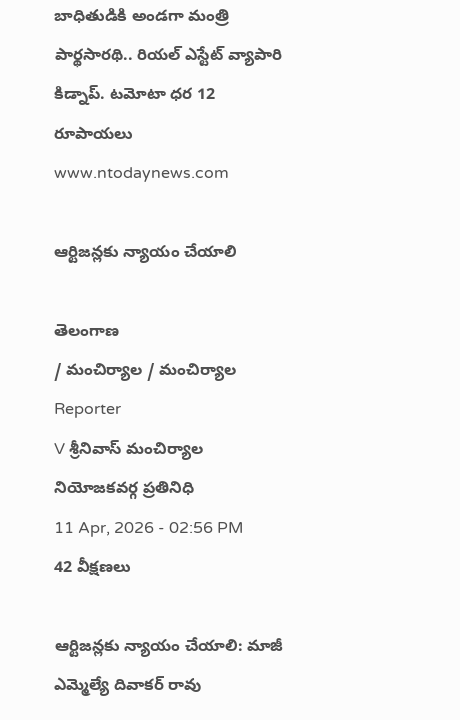బాధితుడికి అండగా మంత్రి పార్థసారథి.. రియల్ ఎస్టేట్ వ్యాపారి కిడ్నాప్. టమోటా ధర 12 రూపాయలు
www.ntodaynews.com

ఆర్టిజన్లకు న్యాయం చేయాలి

తెలంగాణ
/ మంచిర్యాల / మంచిర్యాల
Reporter
V శ్రీనివాస్ మంచిర్యాల నియోజకవర్గ ప్రతినిధి
11 Apr, 2026 - 02:56 PM
42 వీక్షణలు

ఆర్టిజన్లకు న్యాయం చేయాలి: మాజీ ఎమ్మెల్యే దివాకర్ రావు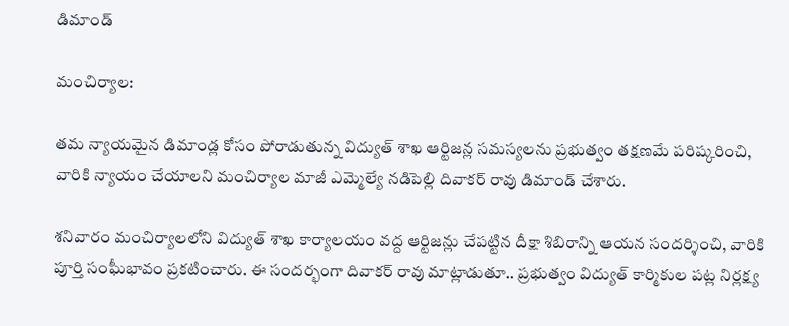డిమాండ్

మంచిర్యాల:

తమ న్యాయమైన డిమాండ్ల కోసం పోరాడుతున్న విద్యుత్ శాఖ ఆర్టిజన్ల సమస్యలను ప్రభుత్వం తక్షణమే పరిష్కరించి, వారికి న్యాయం చేయాలని మంచిర్యాల మాజీ ఎమ్మెల్యే నడిపెల్లి దివాకర్ రావు డిమాండ్ చేశారు.

శనివారం మంచిర్యాలలోని విద్యుత్ శాఖ కార్యాలయం వద్ద ఆర్టిజన్లు చేపట్టిన దీక్షా శిబిరాన్ని ఆయన సందర్శించి, వారికి పూర్తి సంఘీభావం ప్రకటించారు. ఈ సందర్భంగా దివాకర్ రావు మాట్లాడుతూ.. ప్రభుత్వం విద్యుత్ కార్మికుల పట్ల నిర్లక్ష్య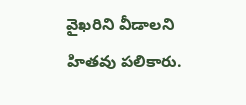వైఖరిని వీడాలని హితవు పలికారు.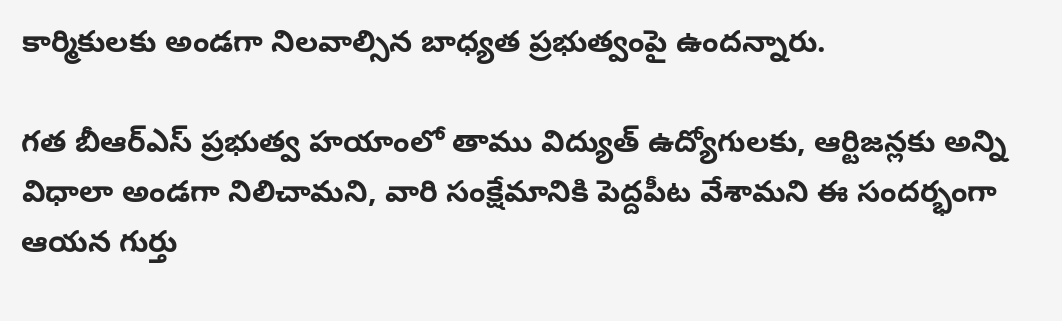కార్మికులకు అండగా నిలవాల్సిన బాధ్యత ప్రభుత్వంపై ఉందన్నారు.

గత బీఆర్ఎస్ ప్రభుత్వ హయాంలో తాము విద్యుత్ ఉద్యోగులకు, ఆర్టిజన్లకు అన్ని విధాలా అండగా నిలిచామని, వారి సంక్షేమానికి పెద్దపీట వేశామని ఈ సందర్భంగా ఆయన గుర్తు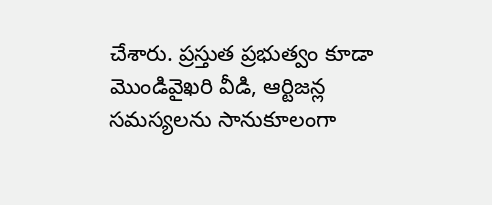చేశారు. ప్రస్తుత ప్రభుత్వం కూడా మొండివైఖరి వీడి, ఆర్టిజన్ల సమస్యలను సానుకూలంగా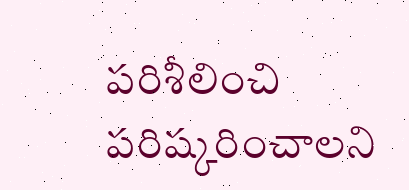పరిశీలించి పరిష్కరించాలని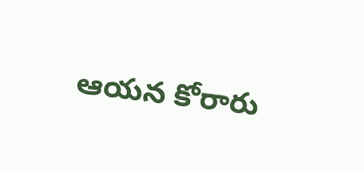ఆయన కోరారు